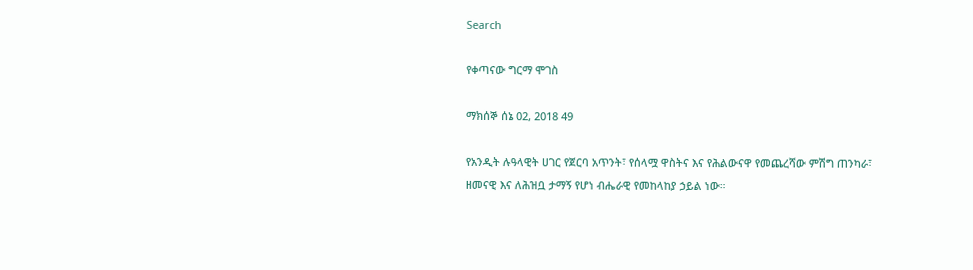Search

የቀጣናው ግርማ ሞገስ

ማክሰኞ ሰኔ 02, 2018 49

የአንዲት ሉዓላዊት ሀገር የጀርባ አጥንት፣ የሰላሟ ዋስትና እና የሕልውናዋ የመጨረሻው ምሽግ ጠንካራ፣ ዘመናዊ እና ለሕዝቧ ታማኝ የሆነ ብሔራዊ የመከላከያ ኃይል ነው።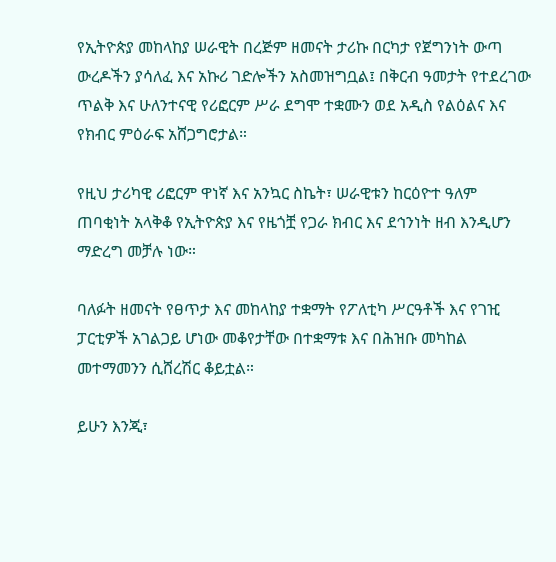የኢትዮጵያ መከላከያ ሠራዊት በረጅም ዘመናት ታሪኩ በርካታ የጀግንነት ውጣ ውረዶችን ያሳለፈ እና አኩሪ ገድሎችን አስመዝግቧል፤ በቅርብ ዓመታት የተደረገው ጥልቅ እና ሁለንተናዊ የሪፎርም ሥራ ደግሞ ተቋሙን ወደ አዲስ የልዕልና እና የክብር ምዕራፍ አሸጋግሮታል።

የዚህ ታሪካዊ ሪፎርም ዋነኛ እና አንኳር ስኬት፣ ሠራዊቱን ከርዕዮተ ዓለም ጠባቂነት አላቅቆ የኢትዮጵያ እና የዜጎቿ የጋራ ክብር እና ደኅንነት ዘብ እንዲሆን ማድረግ መቻሉ ነው።

ባለፉት ዘመናት የፀጥታ እና መከላከያ ተቋማት የፖለቲካ ሥርዓቶች እና የገዢ ፓርቲዎች አገልጋይ ሆነው መቆየታቸው በተቋማቱ እና በሕዝቡ መካከል መተማመንን ሲሸረሽር ቆይቷል።

ይሁን እንጂ፣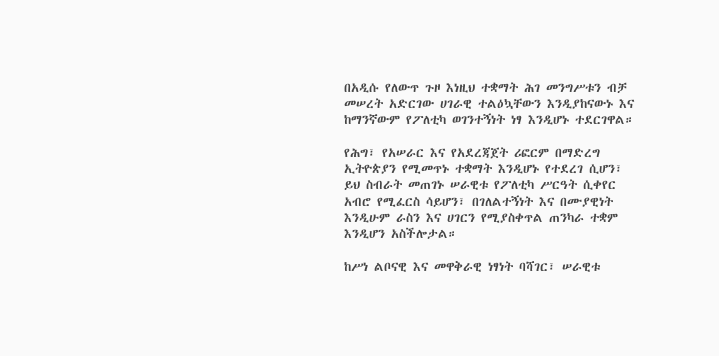በአዲሱ የለውጥ ጉዞ እነዚህ ተቋማት ሕገ መንግሥቱን ብቻ መሠረት አድርገው ሀገራዊ ተልዕኳቸውን እንዲያከናውኑ እና ከማንኛውም የፖለቲካ ወገንተኝነት ነፃ እንዲሆኑ ተደርገዋል።

የሕግ፣ የአሠራር እና የአደረጃጀት ሪፎርም በማድረግ ኢትዮጵያን የሚመጥኑ ተቋማት እንዲሆኑ የተደረገ ሲሆን፣ ይህ ስብራት መጠገኑ ሠራዊቱ የፖለቲካ ሥርዓት ሲቀየር አብሮ የሚፈርስ ሳይሆን፣ በገለልተኝነት እና በሙያዊነት እንዲሁም ራስን እና ሀገርን የሚያስቀጥል ጠንካራ ተቋም እንዲሆን አስችሎታል።

ከሥነ ልቦናዊ እና መዋቅራዊ ነፃነት ባሻገር፣ ሠራዊቱ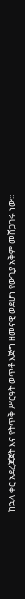ከኋላ ቀር አደረጃጀት እና የትጥቅ ሥርዓት ወጥቶ እጅግ ዘመናዊ ወደሆነ የውጊያ አቅም መሸጋገሩ ነው።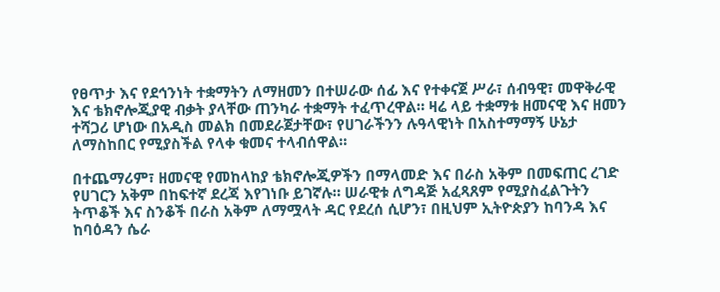የፀጥታ እና የደኅንነት ተቋማትን ለማዘመን በተሠራው ሰፊ እና የተቀናጀ ሥራ፣ ሰብዓዊ፣ መዋቅራዊ እና ቴክኖሎጂያዊ ብቃት ያላቸው ጠንካራ ተቋማት ተፈጥረዋል። ዛሬ ላይ ተቋማቱ ዘመናዊ እና ዘመን ተሻጋሪ ሆነው በአዲስ መልክ በመደራጀታቸው፣ የሀገራችንን ሉዓላዊነት በአስተማማኝ ሁኔታ ለማስከበር የሚያስችል የላቀ ቁመና ተላብሰዋል።

በተጨማሪም፣ ዘመናዊ የመከላከያ ቴክኖሎጂዎችን በማላመድ እና በራስ አቅም በመፍጠር ረገድ የሀገርን አቅም በከፍተኛ ደረጃ እየገነቡ ይገኛሉ። ሠራዊቱ ለግዳጅ አፈጻጸም የሚያስፈልጉትን ትጥቆች እና ስንቆች በራስ አቅም ለማሟላት ዳር የደረሰ ሲሆን፣ በዚህም ኢትዮጵያን ከባንዳ እና ከባዕዳን ሴራ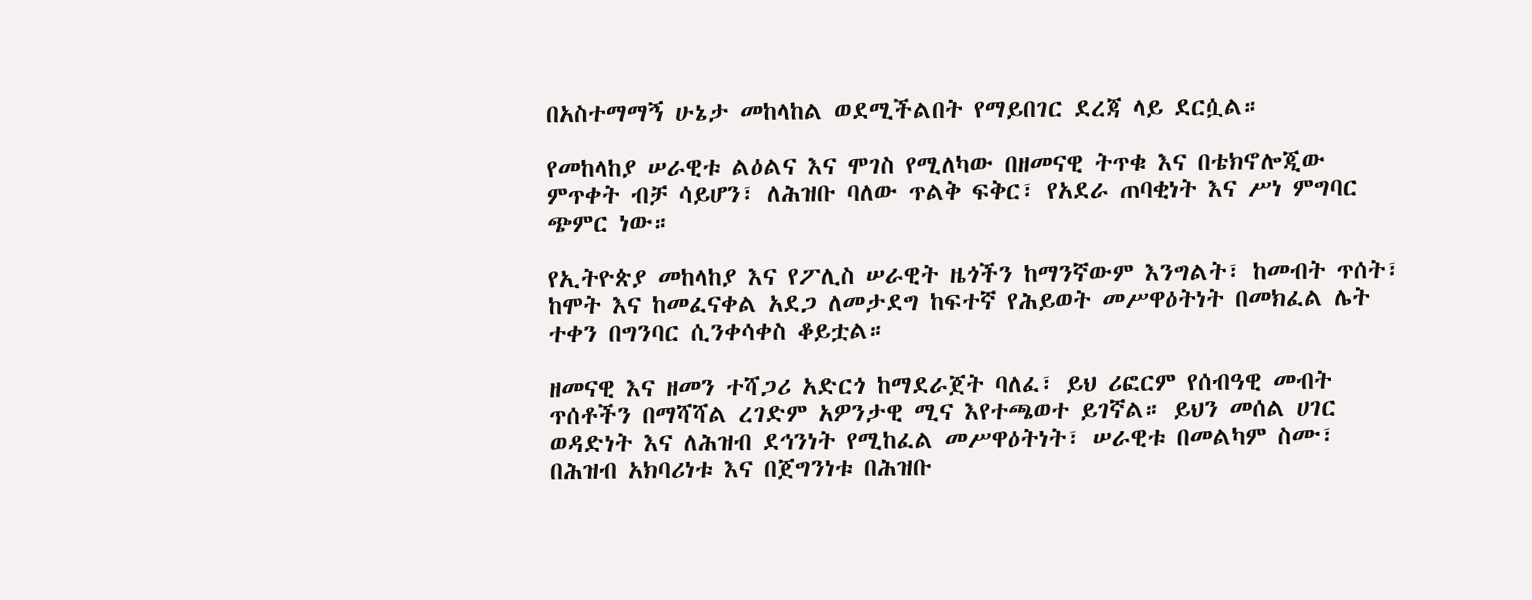በአስተማማኝ ሁኔታ መከላከል ወደሚችልበት የማይበገር ደረጃ ላይ ደርሷል።

የመከላከያ ሠራዊቱ ልዕልና እና ሞገስ የሚለካው በዘመናዊ ትጥቁ እና በቴክኖሎጂው ምጥቀት ብቻ ሳይሆን፣ ለሕዝቡ ባለው ጥልቅ ፍቅር፣ የአደራ ጠባቂነት እና ሥነ ምግባር ጭምር ነው።

የኢትዮጵያ መከላከያ እና የፖሊስ ሠራዊት ዜጎችን ከማንኛውም እንግልት፣ ከመብት ጥሰት፣ ከሞት እና ከመፈናቀል አደጋ ለመታደግ ከፍተኛ የሕይወት መሥዋዕትነት በመክፈል ሌት ተቀን በግንባር ሲንቀሳቀስ ቆይቷል።

ዘመናዊ እና ዘመን ተሻጋሪ አድርጎ ከማደራጀት ባለፈ፣ ይህ ሪፎርም የሰብዓዊ መብት ጥሰቶችን በማሻሻል ረገድም አዎንታዊ ሚና እየተጫወተ ይገኛል። ይህን መሰል ሀገር ወዳድነት እና ለሕዝብ ደኅንነት የሚከፈል መሥዋዕትነት፣ ሠራዊቱ በመልካም ስሙ፣ በሕዝብ አክባሪነቱ እና በጀግንነቱ በሕዝቡ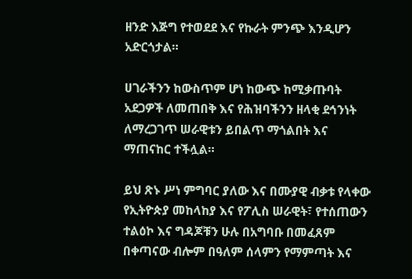ዘንድ እጅግ የተወደደ እና የኩራት ምንጭ እንዲሆን አድርጎታል።

ሀገራችንን ከውስጥም ሆነ ከውጭ ከሚቃጡባት አደጋዎች ለመጠበቅ እና የሕዝባችንን ዘላቂ ደኅንነት ለማረጋገጥ ሠራዊቱን ይበልጥ ማጎልበት እና ማጠናከር ተችሏል።

ይህ ጽኑ ሥነ ምግባር ያለው እና በሙያዊ ብቃቱ የላቀው የኢትዮጵያ መከላከያ እና የፖሊስ ሠራዊት፣ የተሰጠውን ተልዕኮ እና ግዳጆቹን ሁሉ በአግባቡ በመፈጸም በቀጣናው ብሎም በዓለም ሰላምን የማምጣት እና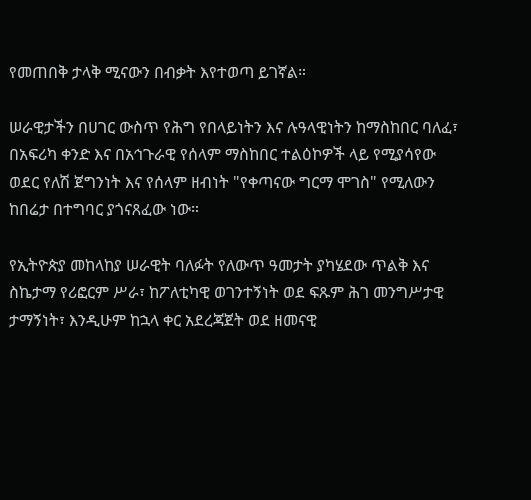የመጠበቅ ታላቅ ሚናውን በብቃት እየተወጣ ይገኛል።

ሠራዊታችን በሀገር ውስጥ የሕግ የበላይነትን እና ሉዓላዊነትን ከማስከበር ባለፈ፣ በአፍሪካ ቀንድ እና በአኅጉራዊ የሰላም ማስከበር ተልዕኮዎች ላይ የሚያሳየው ወደር የለሽ ጀግንነት እና የሰላም ዘብነት "የቀጣናው ግርማ ሞገስ" የሚለውን ከበሬታ በተግባር ያጎናጸፈው ነው።

የኢትዮጵያ መከላከያ ሠራዊት ባለፉት የለውጥ ዓመታት ያካሄደው ጥልቅ እና ስኬታማ የሪፎርም ሥራ፣ ከፖለቲካዊ ወገንተኝነት ወደ ፍጹም ሕገ መንግሥታዊ ታማኝነት፣ እንዲሁም ከኋላ ቀር አደረጃጀት ወደ ዘመናዊ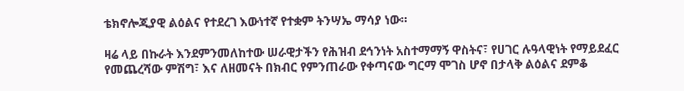ቴክኖሎጂያዊ ልዕልና የተደረገ እውነተኛ የተቋም ትንሣኤ ማሳያ ነው።

ዛሬ ላይ በኩራት እንደምንመለከተው ሠራዊታችን የሕዝብ ደኅንነት አስተማማኝ ዋስትና፣ የሀገር ሉዓላዊነት የማይደፈር የመጨረሻው ምሽግ፣ እና ለዘመናት በክብር የምንጠራው የቀጣናው ግርማ ሞገስ ሆኖ በታላቅ ልዕልና ደምቆ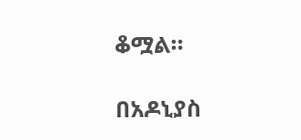ቆሟል።

በአዶኒያስ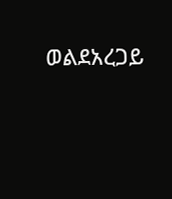ወልደአረጋይ